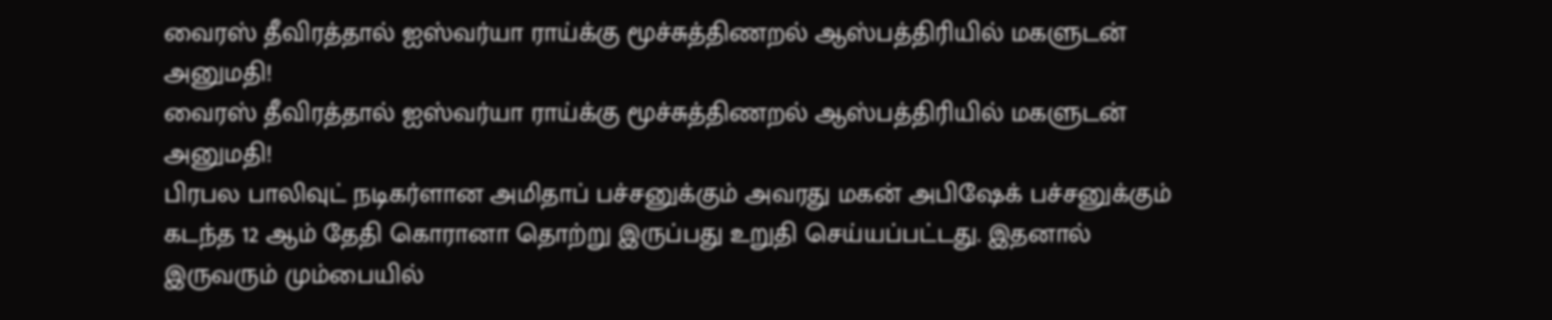வைரஸ் தீவிரத்தால் ஐஸ்வர்யா ராய்க்கு மூச்சுத்திணறல் ஆஸ்பத்திரியில் மகளுடன் அனுமதி!
வைரஸ் தீவிரத்தால் ஐஸ்வர்யா ராய்க்கு மூச்சுத்திணறல் ஆஸ்பத்திரியில் மகளுடன் அனுமதி!
பிரபல பாலிவுட் நடிகர்ளான அமிதாப் பச்சனுக்கும் அவரது மகன் அபிஷேக் பச்சனுக்கும் கடந்த 12 ஆம் தேதி கொரானா தொற்று இருப்பது உறுதி செய்யப்பட்டது. இதனால் இருவரும் மும்பையில்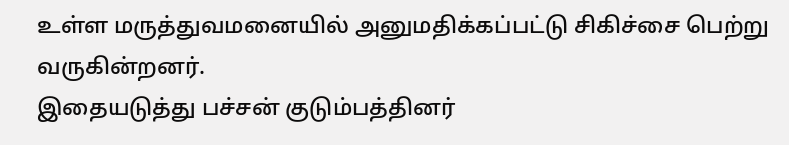உள்ள மருத்துவமனையில் அனுமதிக்கப்பட்டு சிகிச்சை பெற்று வருகின்றனர்.
இதையடுத்து பச்சன் குடும்பத்தினர்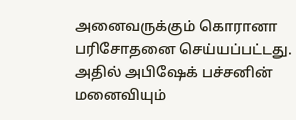அனைவருக்கும் கொரானா பரிசோதனை செய்யப்பட்டது. அதில் அபிஷேக் பச்சனின் மனைவியும்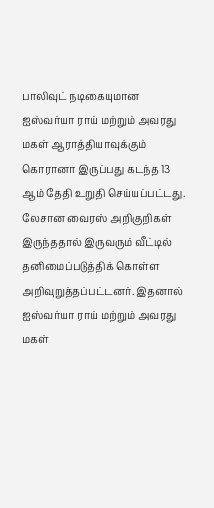பாலிவுட் நடிகையுமான ஐஸ்வர்யா ராய் மற்றும் அவரது மகள் ஆராத்தியாவுக்கும் கொரானா இருப்பது கடந்த 13 ஆம் தேதி உறுதி செய்யப்பட்டது.
லேசான வைரஸ் அறிகுறிகள் இருந்ததால் இருவரும் வீட்டில் தனிமைப்படுத்திக் கொள்ள அறிவுறுத்தப்பட்டனர். இதனால் ஐஸ்வர்யா ராய் மற்றும் அவரது மகள்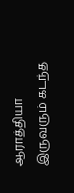ஆராத்தியா இருவரும் கடந்த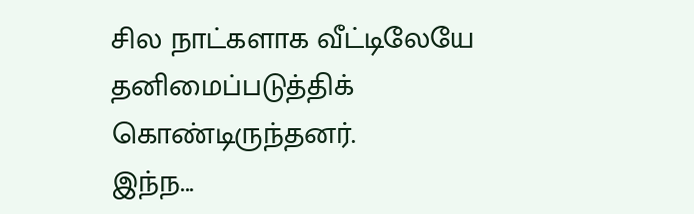சில நாட்களாக வீட்டிலேயே தனிமைப்படுத்திக் கொண்டிருந்தனர்.
இந்ந...